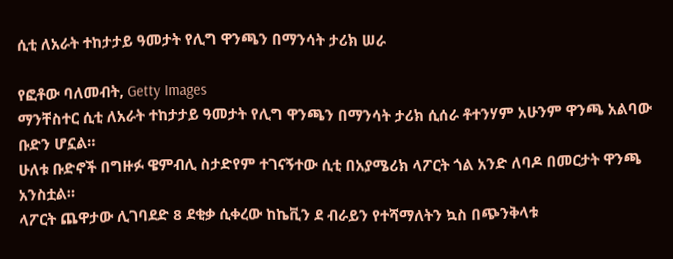ሲቲ ለአራት ተከታታይ ዓመታት የሊግ ዋንጫን በማንሳት ታሪክ ሠራ

የፎቶው ባለመብት, Getty Images
ማንቸስተር ሲቲ ለአራት ተከታታይ ዓመታት የሊግ ዋንጫን በማንሳት ታሪክ ሲሰራ ቶተንሃም አሁንም ዋንጫ አልባው ቡድን ሆኗል።
ሁለቱ ቡድኖች በግዙፉ ዌምብሊ ስታድየም ተገናኝተው ሲቲ በአያሜሪክ ላፖርት ጎል አንድ ለባዶ በመርታት ዋንጫ አንስቷል።
ላፖርት ጨዋታው ሊገባደድ 8 ደቂቃ ሲቀረው ከኬቪን ደ ብራይን የተሻማለትን ኳስ በጭንቅላቱ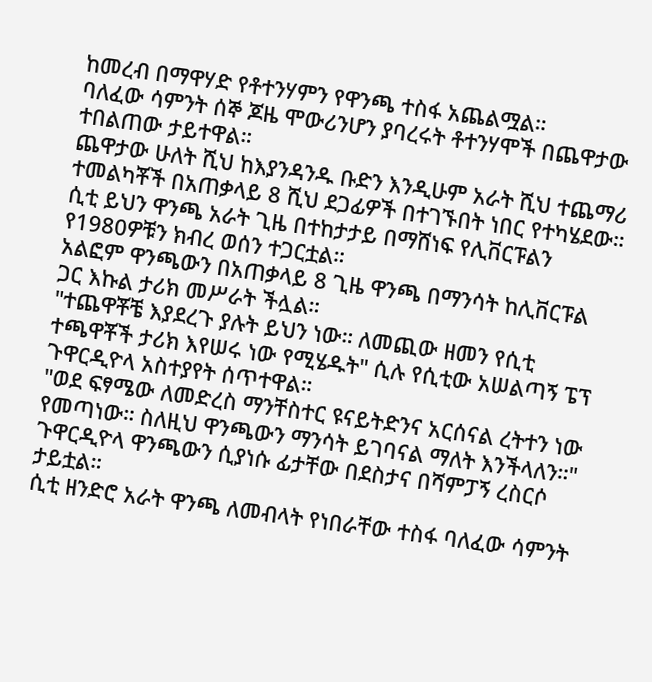ከመረብ በማዋሃድ የቶተንሃምን የዋንጫ ተስፋ አጨልሟል።
ባለፈው ሳምንት ሰኞ ጆዜ ሞውሪንሆን ያባረሩት ቶተንሃሞች በጨዋታው ተበልጠው ታይተዋል።
ጨዋታው ሁለት ሺህ ከእያንዳንዱ ቡድን እንዲሁም አራት ሺህ ተጨማሪ ተመልካቾች በአጠቃላይ 8 ሺህ ደጋፊዎች በተገኙበት ነበር የተካሄደው።
ሲቲ ይህን ዋንጫ አራት ጊዜ በተከታታይ በማሸነፍ የሊቨርፑልን የ1980ዎቹን ክብረ ወሰን ተጋርቷል።
አልፎም ዋንጫውን በአጠቃላይ 8 ጊዜ ዋንጫ በማንሳት ከሊቨርፑል ጋር እኩል ታሪክ መሥራት ችሏል።
"ተጨዋቾቼ እያደረጉ ያሉት ይህን ነው። ለመጪው ዘመን የሲቲ ተጫዋቾች ታሪክ እየሠሩ ነው የሚሄዱት" ሲሉ የሲቲው አሠልጣኝ ፔፕ ጉዋርዲዮላ አስተያየት ሰጥተዋል።
"ወደ ፍፃሜው ለመድረስ ማንቸስተር ዩናይትድንና አርሰናል ረትተን ነው የመጣነው። ስለዚህ ዋንጫውን ማንሳት ይገባናል ማለት እንችላለን።"
ጉዋርዲዮላ ዋንጫውን ሲያነሱ ፊታቸው በደስታና በሻምፓኝ ረስርሶ ታይቷል።
ሲቲ ዘንድሮ አራት ዋንጫ ለመብላት የነበራቸው ተስፋ ባለፈው ሳምንት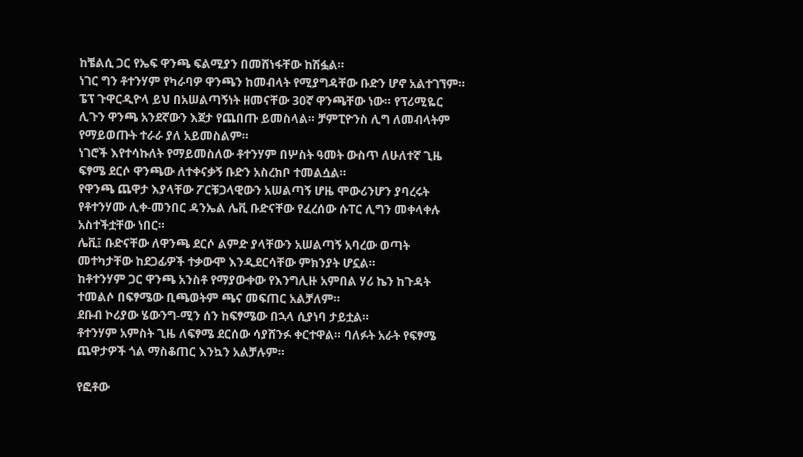ከቼልሲ ጋር የኤፍ ዋንጫ ፍልሚያን በመሸነፋቸው ከሽፏል።
ነገር ግን ቶተንሃም የካራባዎ ዋንጫን ከመብላት የሚያግዳቸው ቡድን ሆኖ አልተገኘም።
ፔፕ ጉዋርዲዮላ ይህ በአሠልጣኝነት ዘመናቸው 30ኛ ዋንጫቸው ነው። የፕሪሚዬር ሊጉን ዋንጫ አንደኛውን እጀታ የጨበጡ ይመስላል። ቻምፒዮንስ ሊግ ለመብላትም የማይወጡት ተራራ ያለ አይመስልም።
ነገሮች እየተሳኩለት የማይመስለው ቶተንሃም በሦስት ዓመት ውስጥ ለሁለተኛ ጊዜ ፍፃሜ ደርሶ ዋንጫው ለተቀናቃኝ ቡድን አስረክቦ ተመልሷል።
የዋንጫ ጨዋታ እያላቸው ፖርቹጋላዊውን አሠልጣኝ ሆዜ ሞውሪንሆን ያባረሩት የቶተንሃሙ ሊቀ-መንበር ዳንኤል ሌቪ ቡድናቸው የፈረሰው ሱፐር ሊግን መቀላቀሉ አስተችቷቸው ነበር።
ሌቪ፤ ቡድናቸው ለዋንጫ ደርሶ ልምድ ያላቸውን አሠልጣኝ አባረው ወጣት መተካታቸው ከደጋፊዎች ተቃውሞ እንዲደርሳቸው ምክንያት ሆኗል።
ከቶተንሃም ጋር ዋንጫ አንስቶ የማያውቀው የእንግሊዙ አምበል ሃሪ ኬን ከጉዳት ተመልሶ በፍፃሜው ቢጫወትም ጫና መፍጠር አልቻለም።
ደቡብ ኮሪያው ሄውንግ-ሚን ሰን ከፍፃሜው በኋላ ሲያነባ ታይቷል።
ቶተንሃም አምስት ጊዜ ለፍፃሜ ደርሰው ሳያሸንፉ ቀርተዋል። ባለፉት አራት የፍፃሜ ጨዋታዎች ጎል ማስቆጠር እንኳን አልቻሉም።

የፎቶው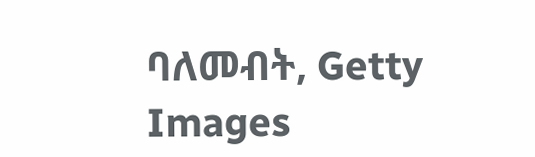ባለመብት, Getty Images